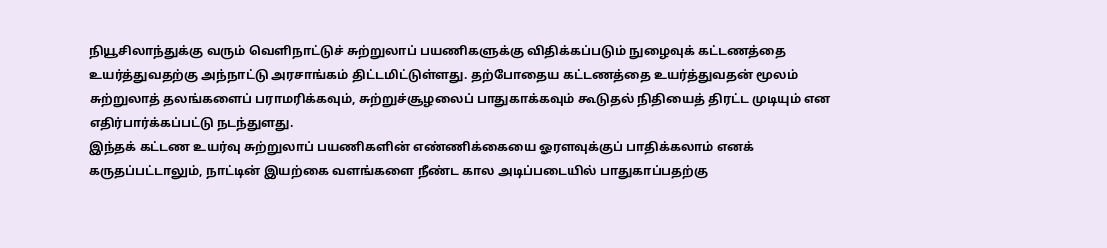நியூசிலாந்துக்கு வரும் வெளிநாட்டுச் சுற்றுலாப் பயணிகளுக்கு விதிக்கப்படும் நுழைவுக் கட்டணத்தை உயர்த்துவதற்கு அந்நாட்டு அரசாங்கம் திட்டமிட்டுள்ளது. தற்போதைய கட்டணத்தை உயர்த்துவதன் மூலம் சுற்றுலாத் தலங்களைப் பராமரிக்கவும், சுற்றுச்சூழலைப் பாதுகாக்கவும் கூடுதல் நிதியைத் திரட்ட முடியும் என எதிர்பார்க்கப்பட்டு நடந்துளது.
இந்தக் கட்டண உயர்வு சுற்றுலாப் பயணிகளின் எண்ணிக்கையை ஓரளவுக்குப் பாதிக்கலாம் எனக் கருதப்பட்டாலும், நாட்டின் இயற்கை வளங்களை நீண்ட கால அடிப்படையில் பாதுகாப்பதற்கு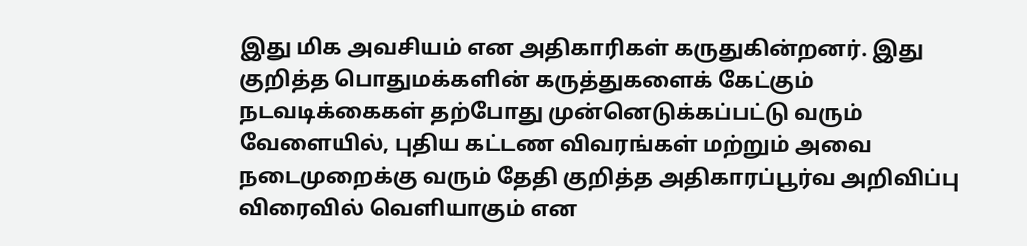இது மிக அவசியம் என அதிகாரிகள் கருதுகின்றனர். இது குறித்த பொதுமக்களின் கருத்துகளைக் கேட்கும் நடவடிக்கைகள் தற்போது முன்னெடுக்கப்பட்டு வரும் வேளையில், புதிய கட்டண விவரங்கள் மற்றும் அவை நடைமுறைக்கு வரும் தேதி குறித்த அதிகாரப்பூர்வ அறிவிப்பு விரைவில் வெளியாகும் என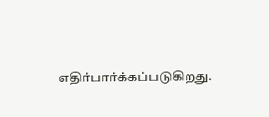எதிர்பார்க்கப்படுகிறது.